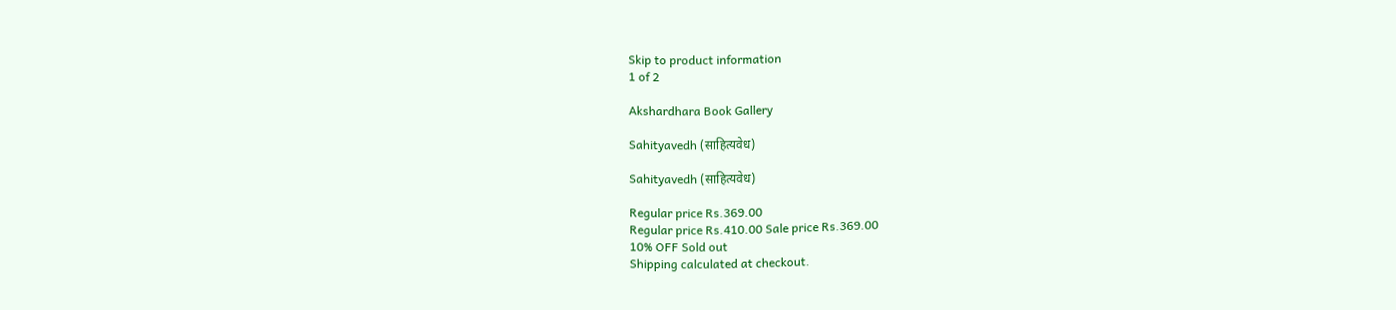Skip to product information
1 of 2

Akshardhara Book Gallery

Sahityavedh (साहित्यवेध)

Sahityavedh (साहित्यवेध)

Regular price Rs.369.00
Regular price Rs.410.00 Sale price Rs.369.00
10% OFF Sold out
Shipping calculated at checkout.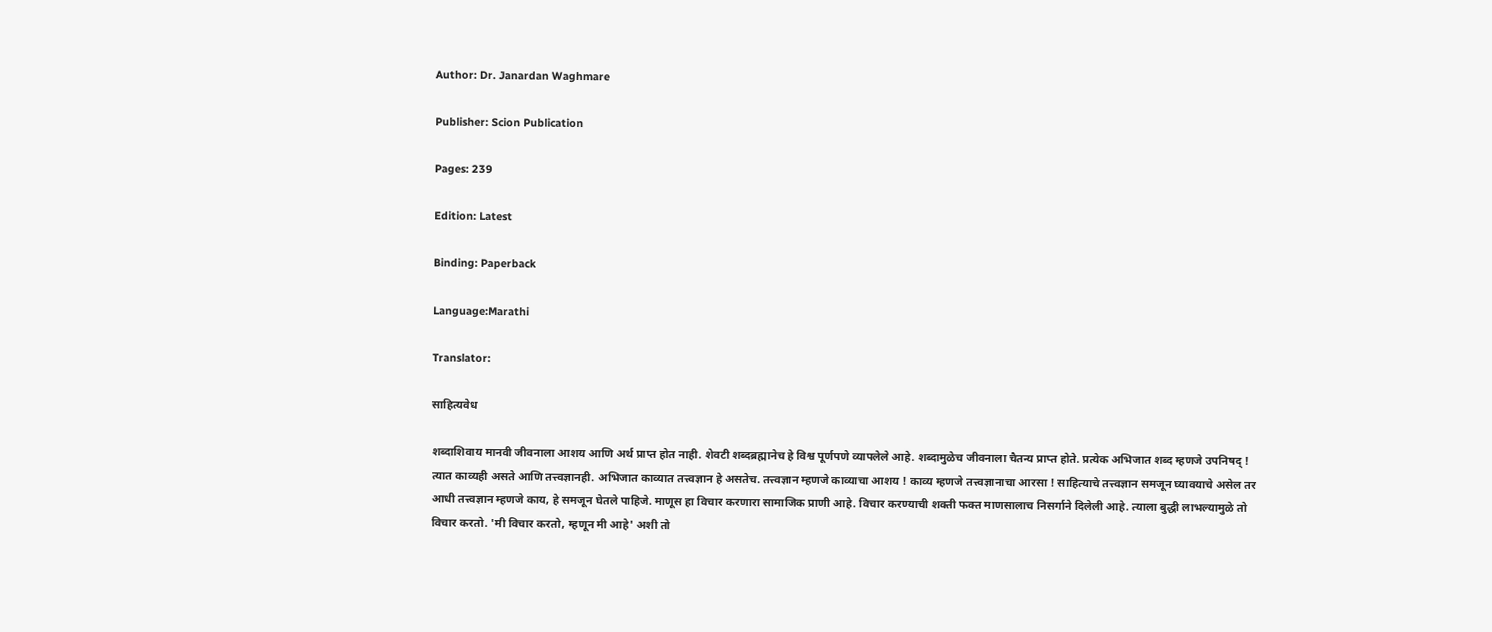Author: Dr. Janardan Waghmare

Publisher: Scion Publication

Pages: 239

Edition: Latest

Binding: Paperback

Language:Marathi

Translator:

साहित्यवेध

शब्दाशिवाय मानवी जीवनाला आशय आणि अर्थ प्राप्त होत नाही. शेवटी शब्दब्रह्मानेच हे विश्व पूर्णपणे व्यापलेले आहे. शब्दामुळेच जीवनाला चैतन्य प्राप्त होते. प्रत्येक अभिजात शब्द म्हणजे उपनिषद् ! त्यात काव्यही असते आणि तत्त्वज्ञानही. अभिजात काव्यात तत्त्वज्ञान हे असतेच. तत्त्वज्ञान म्हणजे काव्याचा आशय ! काव्य म्हणजे तत्त्वज्ञानाचा आरसा ! साहित्याचे तत्त्वज्ञान समजून घ्यावयाचे असेल तर आधी तत्त्वज्ञान म्हणजे काय, हे समजून घेतले पाहिजे. माणूस हा विचार करणारा सामाजिक प्राणी आहे. विचार करण्याची शक्ती फक्त माणसालाच निसर्गाने दिलेली आहे. त्याला बुद्धी लाभल्यामुळे तो विचार करतो. 'मी विचार करतो, म्हणून मी आहे' अशी तो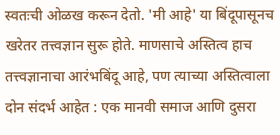स्वतःची ओळख करून देतो. 'मी आहे' या बिंदूपासूनच खरेतर तत्त्वज्ञान सुरू होते. माणसाचे अस्तित्व हाच तत्त्वज्ञानाचा आरंभबिंदू आहे, पण त्याच्या अस्तित्वाला दोन संदर्भ आहेत : एक मानवी समाज आणि दुसरा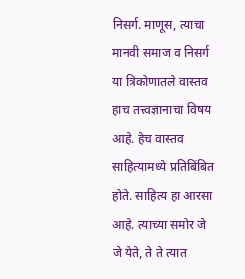निसर्ग. माणूस, त्याचा मानवी समाज व निसर्ग या त्रिकोणातले वास्तव हाच तत्त्वज्ञानाचा विषय आहे. हेच वास्तव साहित्यामध्ये प्रतिबिंबित होते. साहित्य हा आरसा आहे. त्याच्या समोर जे जे येते, ते ते त्यात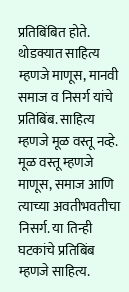प्रतिबिंबित होते. थोडक्यात साहित्य म्हणजे माणूस, मानवी समाज व निसर्ग यांचे प्रतिबिंब. साहित्य म्हणजे मूळ वस्तू नव्हे. मूळ वस्तू म्हणजे माणूस, समाज आणि त्याच्या अवतीभवतीचा निसर्ग. या तिन्ही घटकांचे प्रतिबिंब म्हणजे साहित्य.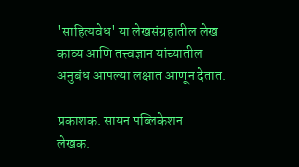'साहित्यवेध' या लेखसंग्रहातील लेख काव्य आणि तत्त्वज्ञान यांच्यातील अनुबंध आपल्या लक्षात आणून देतात.

प्रकाशक. सायन पब्लिकेशन
लेखक.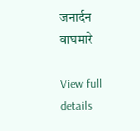जनार्दन वाघमारे

View full details